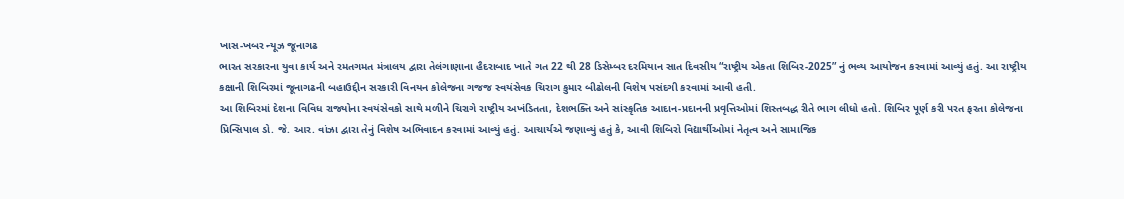ખાસ-ખબર ન્યૂઝ જૂનાગઢ
ભારત સરકારના યુવા કાર્ય અને રમતગમત મંત્રાલય દ્વારા તેલંગાણાના હૈદરાબાદ ખાતે ગત 22 થી 28 ડિસેમ્બર દરમિયાન સાત દિવસીય “રાષ્ટ્રીય એકતા શિબિર-2025” નું ભવ્ય આયોજન કરવામાં આવ્યું હતું. આ રાષ્ટ્રીય કક્ષાની શિબિરમાં જૂનાગઢની બહાઉદ્દીન સરકારી વિનયન કોલેજના ગજજ સ્વયંસેવક ચિરાગ કુમાર બીઢોલની વિશેષ પસંદગી કરવામાં આવી હતી.
આ શિબિરમાં દેશના વિવિધ રાજ્યોના સ્વયંસેવકો સાથે મળીને ચિરાગે રાષ્ટ્રીય અખંડિતતા, દેશભક્તિ અને સાંસ્કૃતિક આદાન-પ્રદાનની પ્રવૃત્તિઓમાં શિસ્તબદ્ધ રીતે ભાગ લીધો હતો. શિબિર પૂર્ણ કરી પરત ફરતા કોલેજના પ્રિન્સિપાલ ડો. જે. આર. વાંઝા દ્વારા તેનું વિશેષ અભિવાદન કરવામાં આવ્યું હતું. આચાર્યએ જણાવ્યું હતું કે, આવી શિબિરો વિદ્યાર્થીઓમાં નેતૃત્વ અને સામાજિક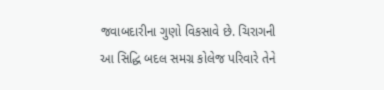જવાબદારીના ગુણો વિકસાવે છે. ચિરાગની આ સિદ્ધિ બદલ સમગ્ર કોલેજ પરિવારે તેને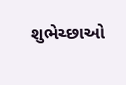શુભેચ્છાઓ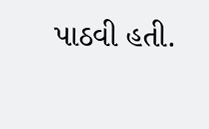પાઠવી હતી.